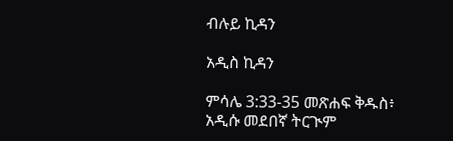ብሉይ ኪዳን

አዲስ ኪዳን

ምሳሌ 3:33-35 መጽሐፍ ቅዱስ፥ አዲሱ መደበኛ ትርጒም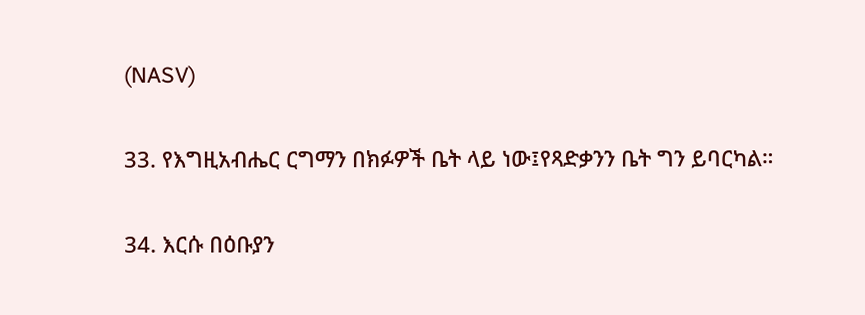(NASV)

33. የእግዚአብሔር ርግማን በክፉዎች ቤት ላይ ነው፤የጻድቃንን ቤት ግን ይባርካል።

34. እርሱ በዕቡያን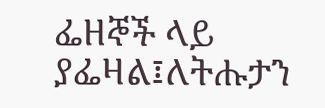ፌዘኞች ላይ ያፌዛል፤ለትሑታን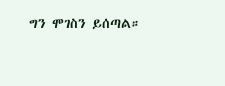ግን ሞገስን ይሰጣል።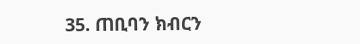35. ጠቢባን ክብርን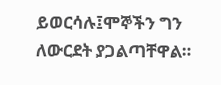ይወርሳሉ፤ሞኞችን ግን ለውርደት ያጋልጣቸዋል።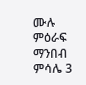ሙሉ ምዕራፍ ማንበብ ምሳሌ 3